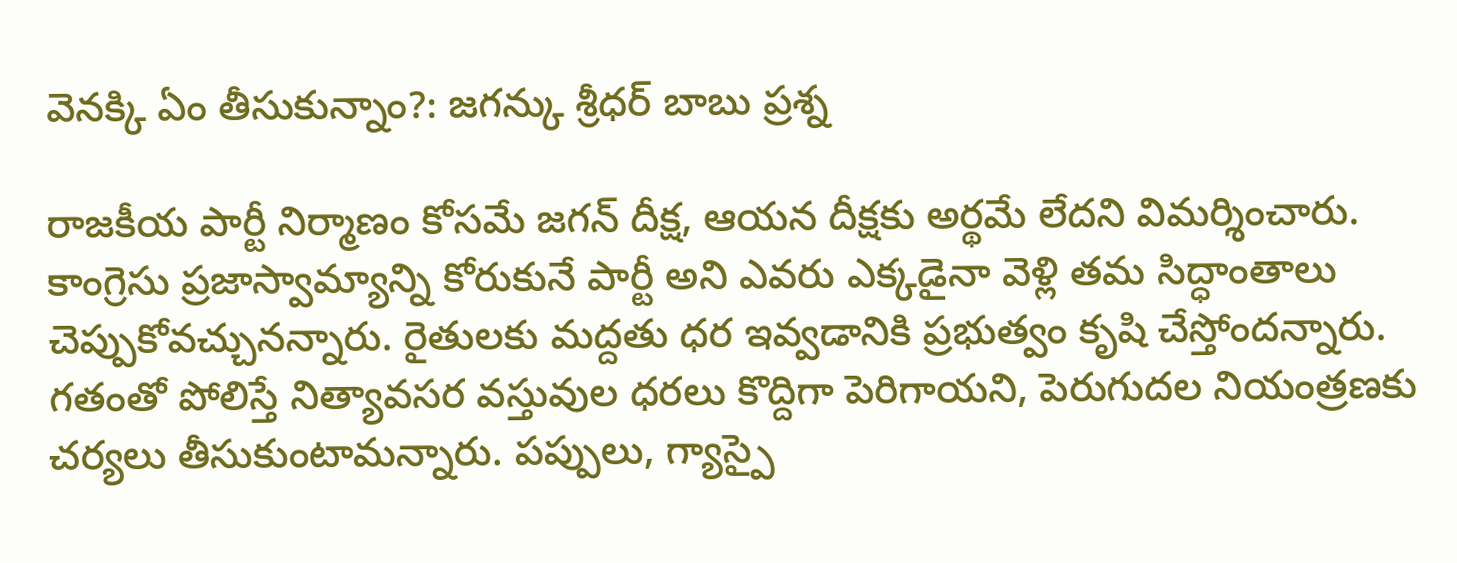వెనక్కి ఏం తీసుకున్నాం?: జగన్కు శ్రీధర్ బాబు ప్రశ్న

రాజకీయ పార్టీ నిర్మాణం కోసమే జగన్ దీక్ష, ఆయన దీక్షకు అర్థమే లేదని విమర్శించారు. కాంగ్రెసు ప్రజాస్వామ్యాన్ని కోరుకునే పార్టీ అని ఎవరు ఎక్కడైనా వెళ్లి తమ సిద్ధాంతాలు చెప్పుకోవచ్చునన్నారు. రైతులకు మద్దతు ధర ఇవ్వడానికి ప్రభుత్వం కృషి చేస్తోందన్నారు. గతంతో పోలిస్తే నిత్యావసర వస్తువుల ధరలు కొద్దిగా పెరిగాయని, పెరుగుదల నియంత్రణకు చర్యలు తీసుకుంటామన్నారు. పప్పులు, గ్యాస్పై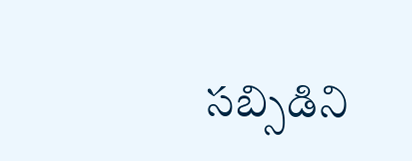సబ్సిడిని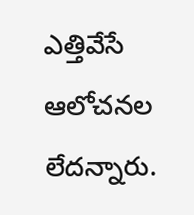ఎత్తివేసే ఆలోచనల లేదన్నారు.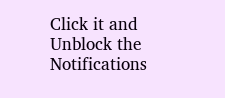Click it and Unblock the Notifications